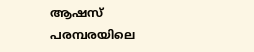ആഷസ് പരമ്പരയിലെ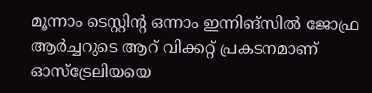മൂന്നാം ടെസ്റ്റിന്റ ഒന്നാം ഇന്നിങ്‌സില്‍ ജോഫ്ര ആര്‍ച്ചറുടെ ആറ് വിക്കറ്റ് പ്രകടനമാണ് ഓസ്‌ട്രേലിയയെ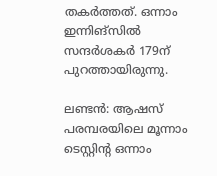തകര്‍ത്തത്. ഒന്നാം ഇന്നിങ്‌സില്‍ സന്ദര്‍ശകര്‍ 179ന് പുറത്തായിരുന്നു.

ലണ്ടന്‍: ആഷസ് പരമ്പരയിലെ മൂന്നാം ടെസ്റ്റിന്റ ഒന്നാം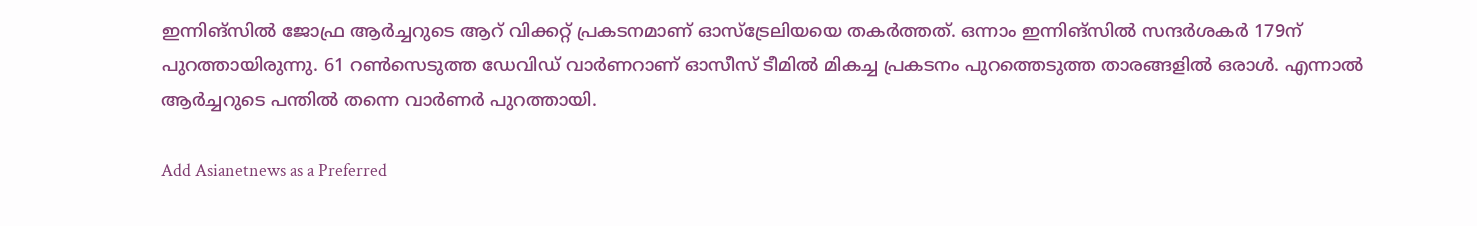ഇന്നിങ്‌സില്‍ ജോഫ്ര ആര്‍ച്ചറുടെ ആറ് വിക്കറ്റ് പ്രകടനമാണ് ഓസ്‌ട്രേലിയയെ തകര്‍ത്തത്. ഒന്നാം ഇന്നിങ്‌സില്‍ സന്ദര്‍ശകര്‍ 179ന് പുറത്തായിരുന്നു. 61 റണ്‍സെടുത്ത ഡേവിഡ് വാര്‍ണറാണ് ഓസീസ് ടീമില്‍ മികച്ച പ്രകടനം പുറത്തെടുത്ത താരങ്ങളില്‍ ഒരാള്‍. എന്നാല്‍ ആര്‍ച്ചറുടെ പന്തില്‍ തന്നെ വാര്‍ണര്‍ പുറത്തായി.

Add Asianetnews as a Preferred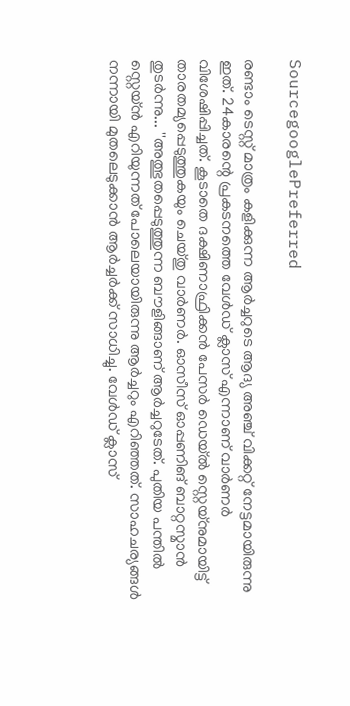SourcegooglePreferred

രണ്ടാം ടെസ്റ്റ് മാത്രം കളിക്കുന്ന ആര്‍ച്ചറുടെ ആദ്യ അഞ്ച് വിക്കറ്റ് നേട്ടമായിരുന്നു ഇത്. 24കാരന്റെ പ്രകടനത്തെ വേള്‍ഡ് ക്ലാസ് എന്നാണ് വാര്‍ണര്‍ വിശേഷിപ്പിച്ചത്. കൂടാതെ ദക്ഷിണാഫ്രിക്കന്‍ പേസര്‍ ഡെയ്ല്‍ സ്റ്റെയ്‌നുമായിട്ട് താരതമ്യപ്പെടുത്തുകയും ചെയ്തു വാര്‍ണര്‍. ഓസീസ് ഓപ്പണിങ് ബാറ്റസ്മാന്‍ തുടര്‍ന്നു... ''അത്ഭുതപ്പെടുത്തുന്ന ബൗളിങ്ങാണ് ആര്‍ച്ചറുടേത്. പുതിയ പന്തില്‍ സ്റ്റെയ്ന്‍ എറിയുന്നത് പോലെയായിരുന്നു ആര്‍ച്ചറും എറിഞ്ഞത്. സാഹചര്യങ്ങള്‍ നന്നായി മുതലെടുക്കാന്‍ ആര്‍ച്ചര്‍ക്ക് സാധിച്ചു. വേള്‍ഡ് ക്ലാസ്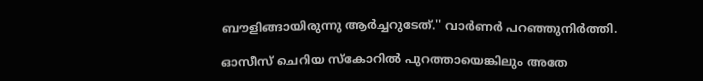ബൗളിങ്ങായിരുന്നു ആര്‍ച്ചറുടേത്.'' വാര്‍ണര്‍ പറഞ്ഞുനിര്‍ത്തി.

ഓസീസ് ചെറിയ സ്‌കോറില്‍ പുറത്തായെങ്കിലും അതേ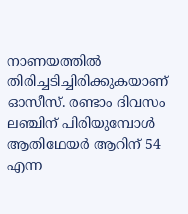നാണയത്തില്‍ തിരിച്ചടിച്ചിരിക്കുകയാണ് ഓസീസ്. രണ്ടാം ദിവസം ലഞ്ചിന് പിരിയുമ്പോള്‍ ആതിഥേയര്‍ ആറിന് 54 എന്ന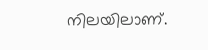നിലയിലാണ്.